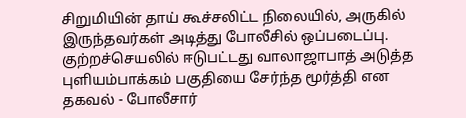சிறுமியின் தாய் கூச்சலிட்ட நிலையில், அருகில் இருந்தவர்கள் அடித்து போலீசில் ஒப்படைப்பு.
குற்றச்செயலில் ஈடுபட்டது வாலாஜாபாத் அடுத்த புளியம்பாக்கம் பகுதியை சேர்ந்த மூர்த்தி என தகவல் - போலீசார்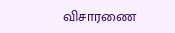விசாரணை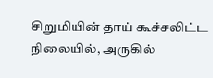சிறுமியின் தாய் கூச்சலிட்ட நிலையில், அருகில்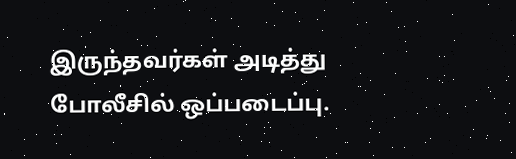இருந்தவர்கள் அடித்து போலீசில் ஒப்படைப்பு.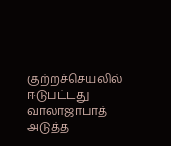குற்றச்செயலில் ஈடுபட்டது வாலாஜாபாத் அடுத்த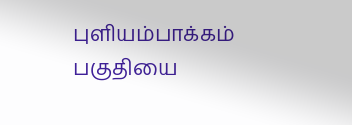புளியம்பாக்கம் பகுதியை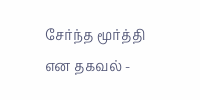சேர்ந்த மூர்த்தி என தகவல் -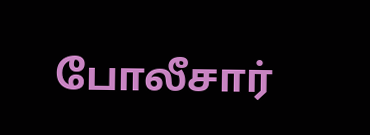போலீசார்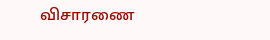விசாரணை